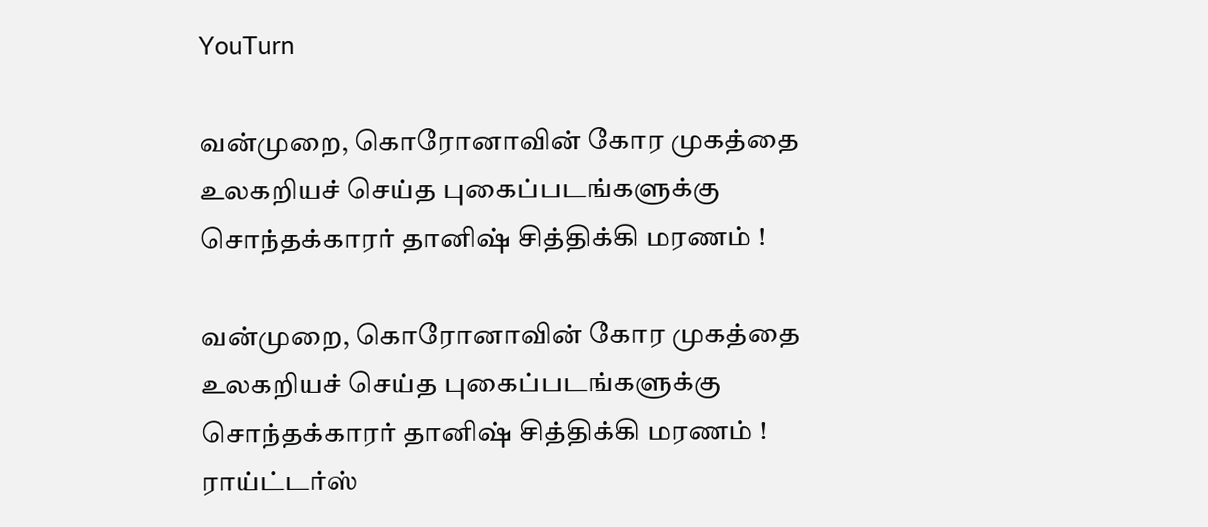YouTurn

வன்முறை, கொரோனாவின் கோர முகத்தை உலகறியச் செய்த புகைப்படங்களுக்கு சொந்தக்காரர் தானிஷ் சித்திக்கி மரணம் !

வன்முறை, கொரோனாவின் கோர முகத்தை உலகறியச் செய்த புகைப்படங்களுக்கு சொந்தக்காரர் தானிஷ் சித்திக்கி மரணம் !
ராய்ட்டர்ஸ்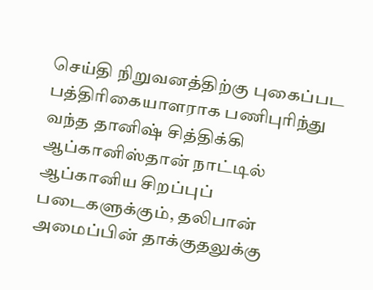செய்தி நிறுவனத்திற்கு புகைப்பட பத்திரிகையாளராக பணிபுரிந்து வந்த தானிஷ் சித்திக்கி ஆப்கானிஸ்தான் நாட்டில் ஆப்கானிய சிறப்புப் படைகளுக்கும், தலிபான் அமைப்பின் தாக்குதலுக்கு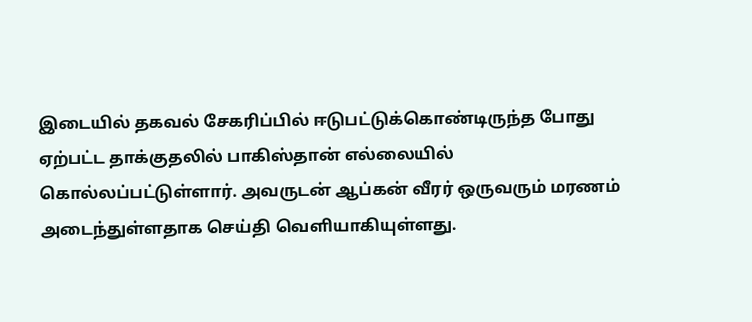இடையில் தகவல் சேகரிப்பில் ஈடுபட்டுக்கொண்டிருந்த போது ஏற்பட்ட தாக்குதலில் பாகிஸ்தான் எல்லையில் கொல்லப்பட்டுள்ளார். அவருடன் ஆப்கன் வீரர் ஒருவரும் மரணம் அடைந்துள்ளதாக செய்தி வெளியாகியுள்ளது.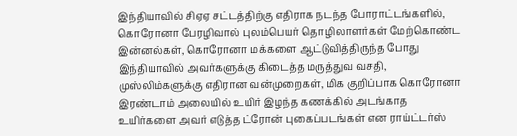இந்தியாவில் சிஏஏ சட்டத்திற்கு எதிராக நடந்த போராட்டங்களில், கொரோனா பேரழிவால் புலம்பெயர் தொழிலாளர்கள் மேற்கொண்ட இன்னல்கள், கொரோனா மக்களை ஆட்டுவித்திருந்த போது இந்தியாவில் அவர்களுக்கு கிடைத்த மருத்துவ வசதி, முஸ்லிம்களுக்கு எதிரான வன்முறைகள், மிக குறிப்பாக கொரோனா இரண்டாம் அலையில் உயிர் இழந்த கணக்கில் அடங்காத உயிர்களை அவர் எடுத்த ட்ரோன் புகைப்படங்கள் என ராய்ட்டர்ஸ்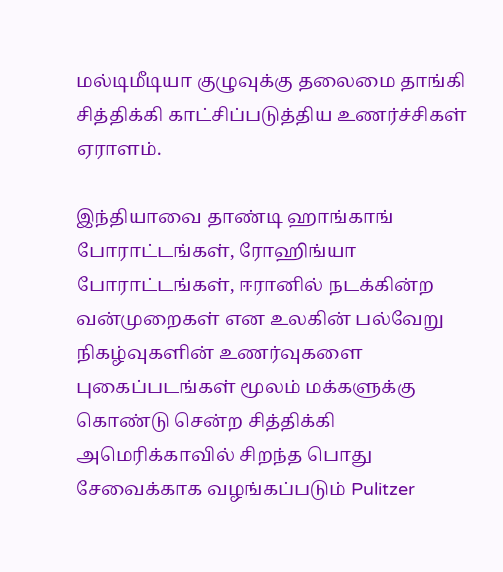மல்டிமீடியா குழுவுக்கு தலைமை தாங்கி சித்திக்கி காட்சிப்படுத்திய உணர்ச்சிகள் ஏராளம்.

இந்தியாவை தாண்டி ஹாங்காங் போராட்டங்கள், ரோஹிங்யா போராட்டங்கள், ஈரானில் நடக்கின்ற வன்முறைகள் என உலகின் பல்வேறு நிகழ்வுகளின் உணர்வுகளை புகைப்படங்கள் மூலம் மக்களுக்கு கொண்டு சென்ற சித்திக்கி அமெரிக்காவில் சிறந்த பொது சேவைக்காக வழங்கப்படும் Pulitzer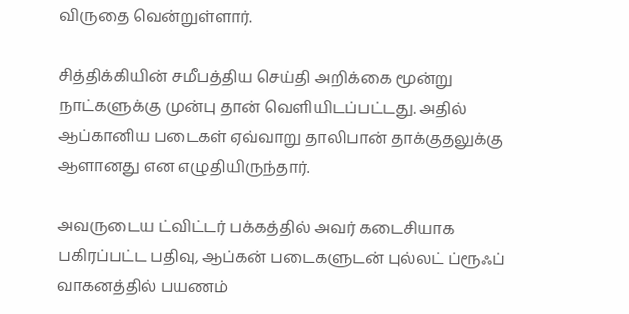விருதை வென்றுள்ளார்.

சித்திக்கியின் சமீபத்திய செய்தி அறிக்கை மூன்று நாட்களுக்கு முன்பு தான் வெளியிடப்பட்டது. அதில் ஆப்கானிய படைகள் ஏவ்வாறு தாலிபான் தாக்குதலுக்கு ஆளானது என எழுதியிருந்தார்.

அவருடைய ட்விட்டர் பக்கத்தில் அவர் கடைசியாக பகிரப்பட்ட பதிவு, ஆப்கன் படைகளுடன் புல்லட் ப்ரூஃப் வாகனத்தில் பயணம்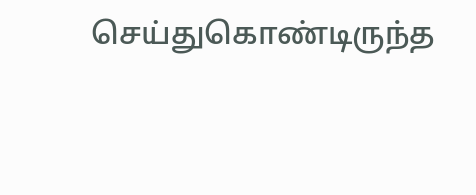செய்துகொண்டிருந்த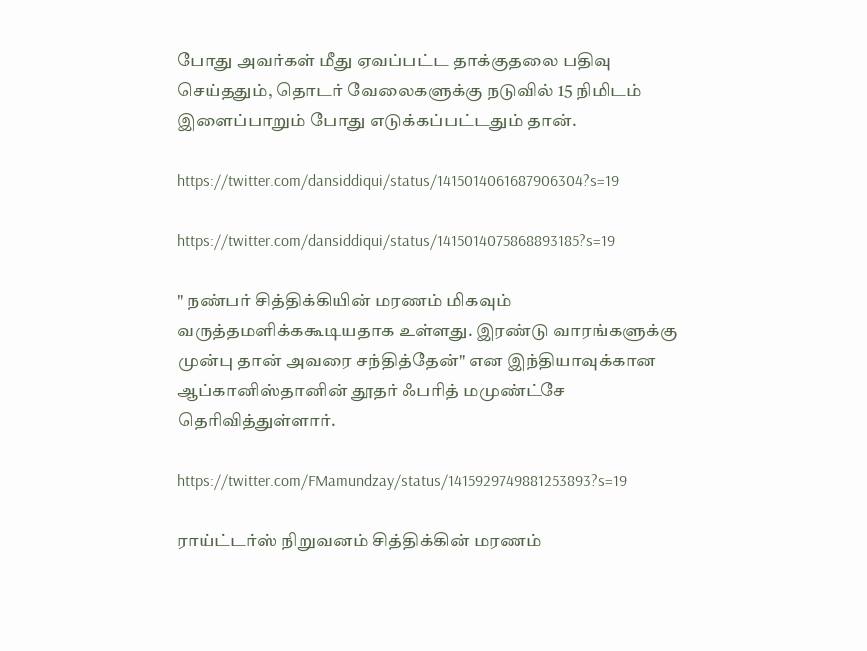போது அவர்கள் மீது ஏவப்பட்ட தாக்குதலை பதிவு செய்ததும், தொடர் வேலைகளுக்கு நடுவில் 15 நிமிடம் இளைப்பாறும் போது எடுக்கப்பட்டதும் தான்.

https://twitter.com/dansiddiqui/status/1415014061687906304?s=19

https://twitter.com/dansiddiqui/status/1415014075868893185?s=19

" நண்பர் சித்திக்கியின் மரணம் மிகவும் வருத்தமளிக்ககூடியதாக உள்ளது. இரண்டு வாரங்களுக்கு முன்பு தான் அவரை சந்தித்தேன்" என இந்தியாவுக்கான ஆப்கானிஸ்தானின் தூதர் ஃபரித் மமுண்ட்சே தெரிவித்துள்ளார்.

https://twitter.com/FMamundzay/status/1415929749881253893?s=19

ராய்ட்டர்ஸ் நிறுவனம் சித்திக்கின் மரணம்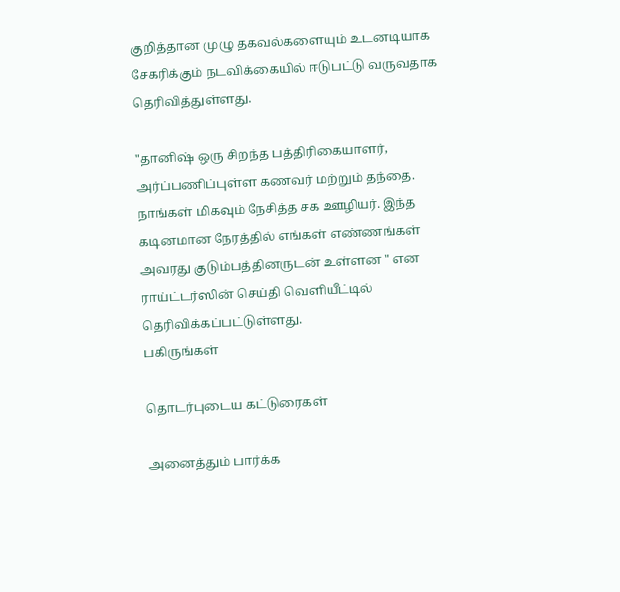குறித்தான முழு தகவல்களையும் உடனடியாக சேகரிக்கும் நடவிக்கையில் ஈடுபட்டு வருவதாக தெரிவித்துள்ளது.

"தானிஷ் ஒரு சிறந்த பத்திரிகையாளர், அர்ப்பணிப்புள்ள கணவர் மற்றும் தந்தை. நாங்கள் மிகவும் நேசித்த சக ஊழியர். இந்த கடினமான நேரத்தில் எங்கள் எண்ணங்கள் அவரது குடும்பத்தினருடன் உள்ளன " என ராய்ட்டர்ஸின் செய்தி வெளியீட்டில் தெரிவிக்கப்பட்டுள்ளது.
பகிருங்கள்

தொடர்புடைய கட்டுரைகள்

அனைத்தும் பார்க்க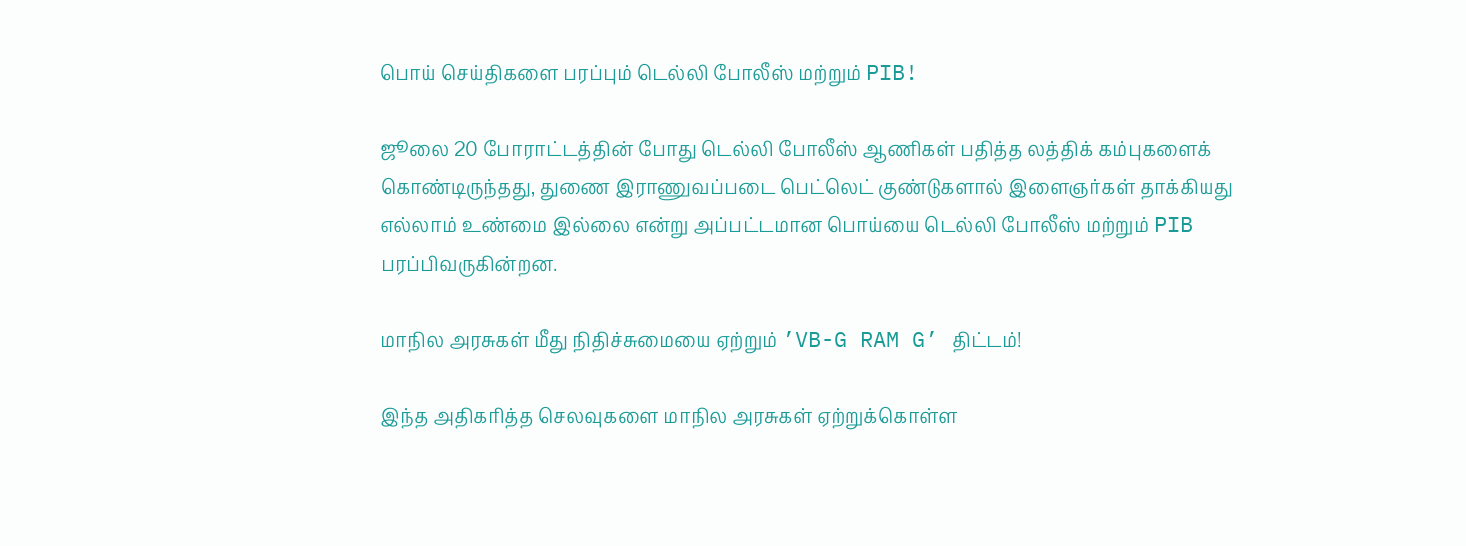பொய் செய்திகளை பரப்பும் டெல்லி போலீஸ் மற்றும் PIB!

ஜூலை 20 போராட்டத்தின் போது டெல்லி போலீஸ் ஆணிகள் பதித்த லத்திக் கம்புகளைக் கொண்டிருந்தது, துணை இராணுவப்படை பெட்லெட் குண்டுகளால் இளைஞர்கள் தாக்கியது எல்லாம் உண்மை இல்லை என்று அப்பட்டமான பொய்யை டெல்லி போலீஸ் மற்றும் PIB பரப்பிவருகின்றன.

மாநில அரசுகள் மீது நிதிச்சுமையை ஏற்றும் ’VB-G RAM G’ திட்டம்!

இந்த அதிகரித்த செலவுகளை மாநில அரசுகள் ஏற்றுக்கொள்ள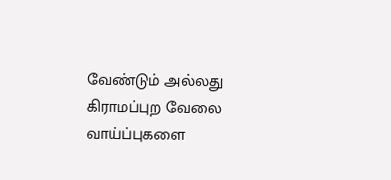வேண்டும் அல்லது கிராமப்புற வேலை வாய்ப்புகளை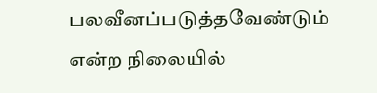பலவீனப்படுத்தவேண்டும் என்ற நிலையில்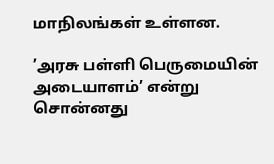மாநிலங்கள் உள்ளன.

’அரசு பள்ளி பெருமையின் அடையாளம்’ என்று சொன்னது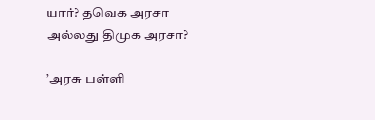யார்? தவெக அரசா அல்லது திமுக அரசா?

’அரசு பள்ளி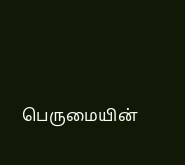பெருமையின்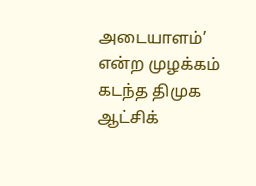அடையாளம்’ என்ற முழக்கம் கடந்த திமுக ஆட்சிக்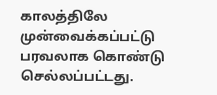காலத்திலே முன்வைக்கப்பட்டு பரவலாக கொண்டு செல்லப்பட்டது.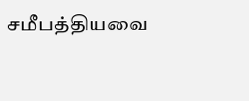சமீபத்தியவை